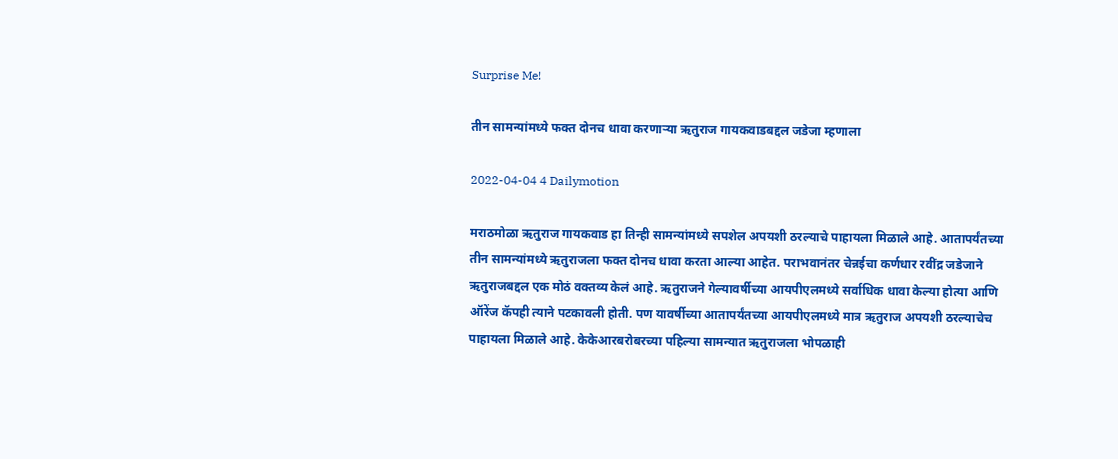Surprise Me!

तीन सामन्यांमध्ये फक्त दोनच धावा करणाऱ्या ऋतुराज गायकवाडबद्दल जडेजा म्हणाला

2022-04-04 4 Dailymotion

मराठमोळा ऋतुराज गायकवाड हा तिन्ही सामन्यांमध्ये सपशेल अपयशी ठरल्याचे पाहायला मिळाले आहे. आतापर्यंतच्या तीन सामन्यांमध्ये ऋतुराजला फक्त दोनच धावा करता आल्या आहेत. पराभवानंतर चेन्नईचा कर्णधार रवींद्र जडेजाने ऋतुराजबद्दल एक मोठं वक्तव्य केलं आहे. ऋतुराजने गेल्यावर्षीच्या आयपीएलमध्ये सर्वाधिक धावा केल्या होत्या आणि ऑरेंज कॅपही त्याने पटकावली होती. पण यावर्षीच्या आतापर्यंतच्या आयपीएलमध्ये मात्र ऋतुराज अपयशी ठरल्याचेच पाहायला मिळाले आहे. केकेआरबरोबरच्या पहिल्या सामन्यात ऋतुराजला भोपळाही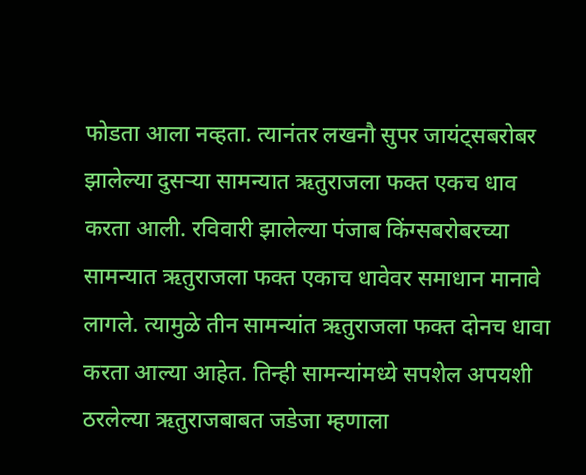फोडता आला नव्हता. त्यानंतर लखनौ सुपर जायंट्सबरोबर झालेल्या दुसऱ्या सामन्यात ऋतुराजला फक्त एकच धाव करता आली. रविवारी झालेल्या पंजाब किंग्सबरोबरच्या सामन्यात ऋतुराजला फक्त एकाच धावेवर समाधान मानावे लागले. त्यामुळे तीन सामन्यांत ऋतुराजला फक्त दोनच धावा करता आल्या आहेत. तिन्ही सामन्यांमध्ये सपशेल अपयशी ठरलेल्या ऋतुराजबाबत जडेजा म्हणाला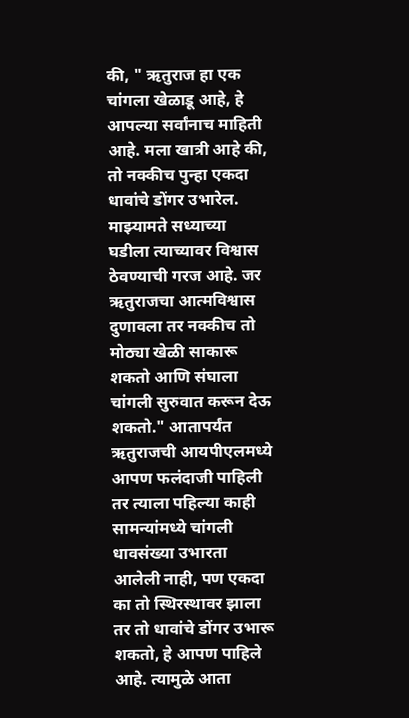की, " ऋतुराज हा एक चांगला खेळाडू आहे, हे आपल्या सर्वांनाच माहिती आहे. मला खात्री आहे की, तो नक्कीच पुन्हा एकदा धावांचे डोंगर उभारेल. माझ्यामते सध्याच्या घडीला त्याच्यावर विश्वास ठेवण्याची गरज आहे. जर ऋतुराजचा आत्मविश्वास दुणावला तर नक्कीच तो मोठ्या खेळी साकारू शकतो आणि संघाला चांगली सुरुवात करून देऊ शकतो." आतापर्यंत ऋतुराजची आयपीएलमध्ये आपण फलंदाजी पाहिली तर त्याला पहिल्या काही सामन्यांमध्ये चांगली धावसंख्या उभारता आलेली नाही, पण एकदा का तो स्थिरस्थावर झाला तर तो धावांचे डोंगर उभारू शकतो, हे आपण पाहिले आहे. त्यामुळे आता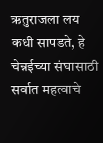ऋतुराजला लय कधी सापडते, हे चेन्नईच्या संघासाठी सर्वात महत्वाचे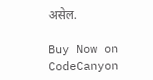असेल.

Buy Now on CodeCanyon